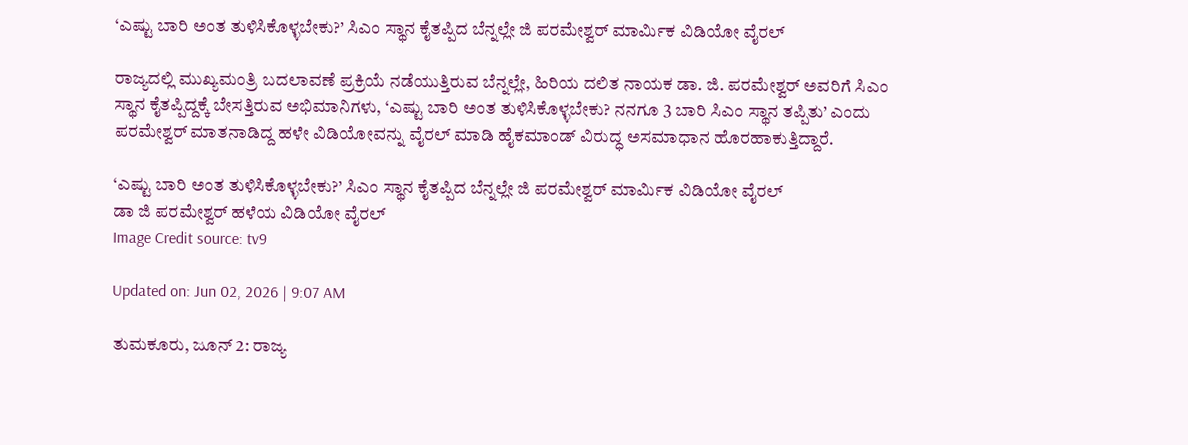‘ಎಷ್ಟು ಬಾರಿ ಅಂತ ತುಳಿಸಿಕೊಳ್ಳಬೇಕು?’ ಸಿಎಂ ಸ್ಥಾನ ಕೈತಪ್ಪಿದ ಬೆನ್ನಲ್ಲೇ ಜಿ ಪರಮೇಶ್ವರ್ ಮಾರ್ಮಿಕ ವಿಡಿಯೋ ವೈರಲ್

ರಾಜ್ಯದಲ್ಲಿ ಮುಖ್ಯಮಂತ್ರಿ ಬದಲಾವಣೆ ಪ್ರಕ್ರಿಯೆ ನಡೆಯುತ್ತಿರುವ ಬೆನ್ನಲ್ಲೇ, ಹಿರಿಯ ದಲಿತ ನಾಯಕ ಡಾ. ಜಿ. ಪರಮೇಶ್ವರ್ ಅವರಿಗೆ ಸಿಎಂ ಸ್ಥಾನ ಕೈತಪ್ಪಿದ್ದಕ್ಕೆ ಬೇಸತ್ತಿರುವ ಅಭಿಮಾನಿಗಳು, ‘ಎಷ್ಟು ಬಾರಿ ಅಂತ ತುಳಿಸಿಕೊಳ್ಳಬೇಕು? ನನಗೂ 3 ಬಾರಿ ಸಿಎಂ ಸ್ಥಾನ ತಪ್ಪಿತು’ ಎಂದು ಪರಮೇಶ್ವರ್‌ ಮಾತನಾಡಿದ್ದ ಹಳೇ ವಿಡಿಯೋವನ್ನು ವೈರಲ್ ಮಾಡಿ ಹೈಕಮಾಂಡ್ ವಿರುದ್ಧ ಅಸಮಾಧಾನ ಹೊರಹಾಕುತ್ತಿದ್ದಾರೆ.

‘ಎಷ್ಟು ಬಾರಿ ಅಂತ ತುಳಿಸಿಕೊಳ್ಳಬೇಕು?’ ಸಿಎಂ ಸ್ಥಾನ ಕೈತಪ್ಪಿದ ಬೆನ್ನಲ್ಲೇ ಜಿ ಪರಮೇಶ್ವರ್ ಮಾರ್ಮಿಕ ವಿಡಿಯೋ ವೈರಲ್
ಡಾ ಜಿ ಪರಮೇಶ್ವರ್ ಹಳೆಯ ವಿಡಿಯೋ ವೈರಲ್
Image Credit source: tv9

Updated on: Jun 02, 2026 | 9:07 AM

ತುಮಕೂರು, ಜೂನ್ 2: ರಾಜ್ಯ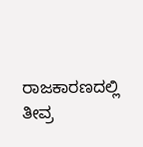ರಾಜಕಾರಣದಲ್ಲಿ ತೀವ್ರ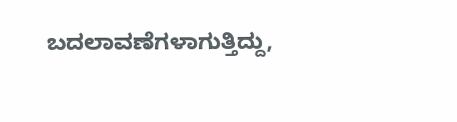ಬದಲಾವಣೆಗಳಾಗುತ್ತಿದ್ದು,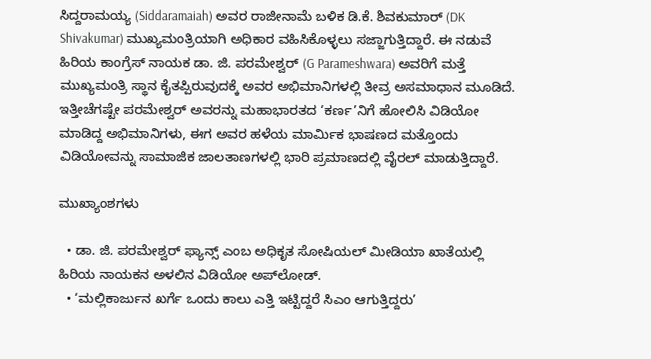ಸಿದ್ದರಾಮಯ್ಯ (Siddaramaiah) ಅವರ ರಾಜೀನಾಮೆ ಬಳಿಕ ಡಿ.ಕೆ. ಶಿವಕುಮಾರ್ (DK Shivakumar) ಮುಖ್ಯಮಂತ್ರಿಯಾಗಿ ಅಧಿಕಾರ ವಹಿಸಿಕೊಳ್ಳಲು ಸಜ್ಜಾಗುತ್ತಿದ್ದಾರೆ. ಈ ನಡುವೆ ಹಿರಿಯ ಕಾಂಗ್ರೆಸ್ ನಾಯಕ ಡಾ. ಜಿ. ಪರಮೇಶ್ವರ್ (G Parameshwara) ಅವರಿಗೆ ಮತ್ತೆ ಮುಖ್ಯಮಂತ್ರಿ ಸ್ಥಾನ ಕೈತಪ್ಪಿರುವುದಕ್ಕೆ ಅವರ ಅಭಿಮಾನಿಗಳಲ್ಲಿ ತೀವ್ರ ಅಸಮಾಧಾನ ಮೂಡಿದೆ. ಇತ್ತೀಚೆಗಷ್ಟೇ ಪರಮೇಶ್ವರ್ ಅವರನ್ನು ಮಹಾಭಾರತದ ‘ಕರ್ಣ’ನಿಗೆ ಹೋಲಿಸಿ ವಿಡಿಯೋ ಮಾಡಿದ್ದ ಅಭಿಮಾನಿಗಳು, ಈಗ ಅವರ ಹಳೆಯ ಮಾರ್ಮಿಕ ಭಾಷಣದ ಮತ್ತೊಂದು ವಿಡಿಯೋವನ್ನು ಸಾಮಾಜಿಕ ಜಾಲತಾಣಗಳಲ್ಲಿ ಭಾರಿ ಪ್ರಮಾಣದಲ್ಲಿ ವೈರಲ್ ಮಾಡುತ್ತಿದ್ದಾರೆ.

ಮುಖ್ಯಾಂಶಗಳು

  • ಡಾ. ಜಿ. ಪರಮೇಶ್ವರ್ ಫ್ಯಾನ್ಸ್ ಎಂಬ ಅಧಿಕೃತ ಸೋಷಿಯಲ್ ಮೀಡಿಯಾ ಖಾತೆಯಲ್ಲಿ ಹಿರಿಯ ನಾಯಕನ ಅಳಲಿನ ವಿಡಿಯೋ ಅಪ್‌ಲೋಡ್.
  • ‘ಮಲ್ಲಿಕಾರ್ಜುನ ಖರ್ಗೆ ಒಂದು ಕಾಲು ಎತ್ತಿ ಇಟ್ಟಿದ್ದರೆ ಸಿಎಂ ಆಗುತ್ತಿದ್ದರು’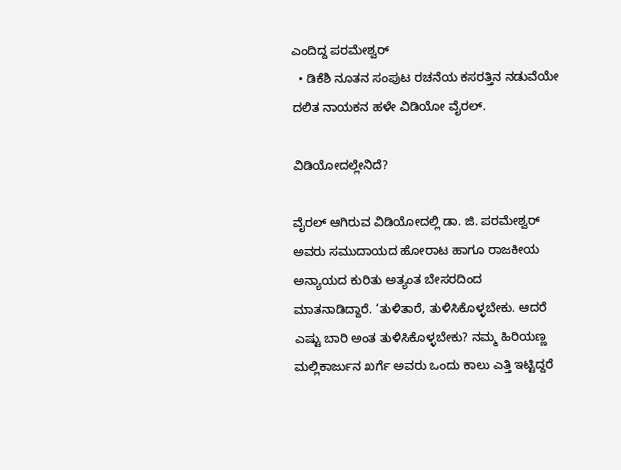ಎಂದಿದ್ದ ಪರಮೇಶ್ವರ್
  • ಡಿಕೆಶಿ ನೂತನ ಸಂಪುಟ ರಚನೆಯ ಕಸರತ್ತಿನ ನಡುವೆಯೇ ದಲಿತ ನಾಯಕನ ಹಳೇ ವಿಡಿಯೋ ವೈರಲ್.

ವಿಡಿಯೋದಲ್ಲೇನಿದೆ?

ವೈರಲ್ ಆಗಿರುವ ವಿಡಿಯೋದಲ್ಲಿ ಡಾ. ಜಿ. ಪರಮೇಶ್ವರ್ ಅವರು ಸಮುದಾಯದ ಹೋರಾಟ ಹಾಗೂ ರಾಜಕೀಯ ಅನ್ಯಾಯದ ಕುರಿತು ಅತ್ಯಂತ ಬೇಸರದಿಂದ ಮಾತನಾಡಿದ್ದಾರೆ. ‘ತುಳಿತಾರೆ, ತುಳಿಸಿಕೊಳ್ಳಬೇಕು. ಆದರೆ ಎಷ್ಟು ಬಾರಿ ಅಂತ ತುಳಿಸಿಕೊಳ್ಳಬೇಕು? ನಮ್ಮ ಹಿರಿಯಣ್ಣ ಮಲ್ಲಿಕಾರ್ಜುನ ಖರ್ಗೆ ಅವರು ಒಂದು ಕಾಲು ಎತ್ತಿ ಇಟ್ಟಿದ್ದರೆ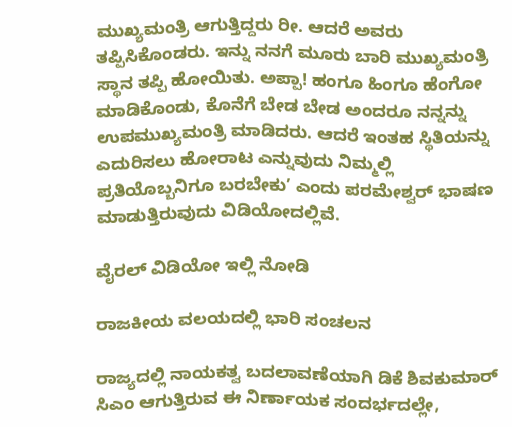ಮುಖ್ಯಮಂತ್ರಿ ಆಗುತ್ತಿದ್ದರು ರೀ. ಆದರೆ ಅವರು ತಪ್ಪಿಸಿಕೊಂಡರು. ಇನ್ನು ನನಗೆ ಮೂರು ಬಾರಿ ಮುಖ್ಯಮಂತ್ರಿ ಸ್ಥಾನ ತಪ್ಪಿ ಹೋಯಿತು. ಅಪ್ಪಾ! ಹಂಗೂ ಹಿಂಗೂ ಹೆಂಗೋ ಮಾಡಿಕೊಂಡು, ಕೊನೆಗೆ ಬೇಡ ಬೇಡ ಅಂದರೂ ನನ್ನನ್ನು ಉಪಮುಖ್ಯಮಂತ್ರಿ ಮಾಡಿದರು. ಆದರೆ ಇಂತಹ ಸ್ಥಿತಿಯನ್ನು ಎದುರಿಸಲು ಹೋರಾಟ ಎನ್ನುವುದು ನಿಮ್ಮಲ್ಲಿ ಪ್ರತಿಯೊಬ್ಬನಿಗೂ ಬರಬೇಕು’ ಎಂದು ಪರಮೇಶ್ವರ್ ಭಾಷಣ ಮಾಡುತ್ತಿರುವುದು ವಿಡಿಯೋದಲ್ಲಿವೆ.

ವೈರಲ್ ವಿಡಿಯೋ ಇಲ್ಲಿ ನೋಡಿ

ರಾಜಕೀಯ ವಲಯದಲ್ಲಿ ಭಾರಿ ಸಂಚಲನ

ರಾಜ್ಯದಲ್ಲಿ ನಾಯಕತ್ವ ಬದಲಾವಣೆಯಾಗಿ ಡಿಕೆ ಶಿವಕುಮಾರ್ ಸಿಎಂ ಆಗುತ್ತಿರುವ ಈ ನಿರ್ಣಾಯಕ ಸಂದರ್ಭದಲ್ಲೇ,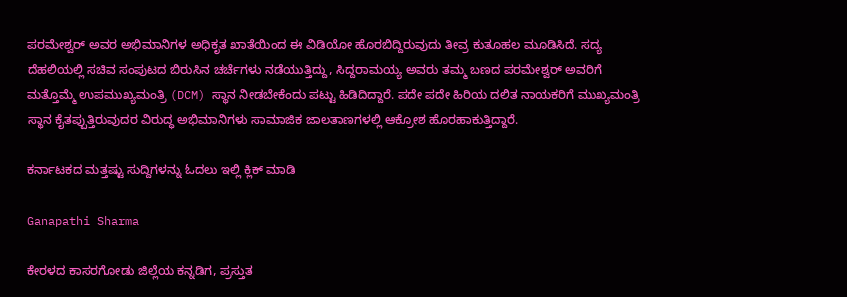ಪರಮೇಶ್ವರ್ ಅವರ ಅಭಿಮಾನಿಗಳ ಅಧಿಕೃತ ಖಾತೆಯಿಂದ ಈ ವಿಡಿಯೋ ಹೊರಬಿದ್ದಿರುವುದು ತೀವ್ರ ಕುತೂಹಲ ಮೂಡಿಸಿದೆ. ಸದ್ಯ ದೆಹಲಿಯಲ್ಲಿ ಸಚಿವ ಸಂಪುಟದ ಬಿರುಸಿನ ಚರ್ಚೆಗಳು ನಡೆಯುತ್ತಿದ್ದು, ಸಿದ್ದರಾಮಯ್ಯ ಅವರು ತಮ್ಮ ಬಣದ ಪರಮೇಶ್ವರ್ ಅವರಿಗೆ ಮತ್ತೊಮ್ಮೆ ಉಪಮುಖ್ಯಮಂತ್ರಿ (DCM) ಸ್ಥಾನ ನೀಡಬೇಕೆಂದು ಪಟ್ಟು ಹಿಡಿದಿದ್ದಾರೆ. ಪದೇ ಪದೇ ಹಿರಿಯ ದಲಿತ ನಾಯಕರಿಗೆ ಮುಖ್ಯಮಂತ್ರಿ ಸ್ಥಾನ ಕೈತಪ್ಪುತ್ತಿರುವುದರ ವಿರುದ್ಧ ಅಭಿಮಾನಿಗಳು ಸಾಮಾಜಿಕ ಜಾಲತಾಣಗಳಲ್ಲಿ ಆಕ್ರೋಶ ಹೊರಹಾಕುತ್ತಿದ್ದಾರೆ.

ಕರ್ನಾಟಕದ ಮತ್ತಷ್ಟು ಸುದ್ದಿಗಳನ್ನು ಓದಲು ಇಲ್ಲಿ ಕ್ಲಿಕ್ ಮಾಡಿ

Ganapathi Sharma

ಕೇರಳದ ಕಾಸರಗೋಡು ಜಿಲ್ಲೆಯ ಕನ್ನಡಿಗ, ಪ್ರಸ್ತುತ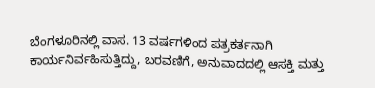ಬೆಂಗಳೂರಿನಲ್ಲಿ ವಾಸ. 13 ವರ್ಷಗಳಿಂದ ಪತ್ರಕರ್ತನಾಗಿ ಕಾರ್ಯನಿರ್ವಹಿಸುತ್ತಿದ್ದು, ಬರವಣಿಗೆ, ಅನುವಾದದಲ್ಲಿ ಆಸಕ್ತಿ ಮತ್ತು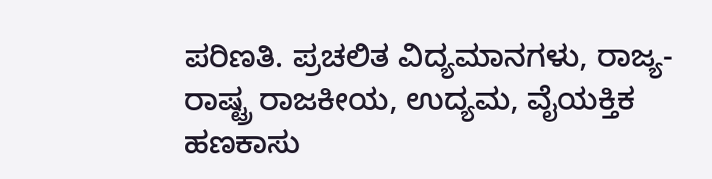ಪರಿಣತಿ. ಪ್ರಚಲಿತ ವಿದ್ಯಮಾನಗಳು, ರಾಜ್ಯ-ರಾಷ್ಟ್ರ ರಾಜಕೀಯ, ಉದ್ಯಮ, ವೈಯಕ್ತಿಕ ಹಣಕಾಸು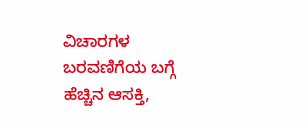ವಿಚಾರಗಳ ಬರವಣಿಗೆಯ ಬಗ್ಗೆ ಹೆಚ್ಚಿನ ಆಸಕ್ತಿ,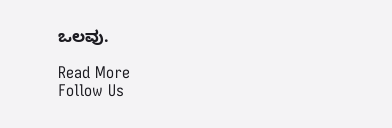ಒಲವು.

Read More
Follow Us